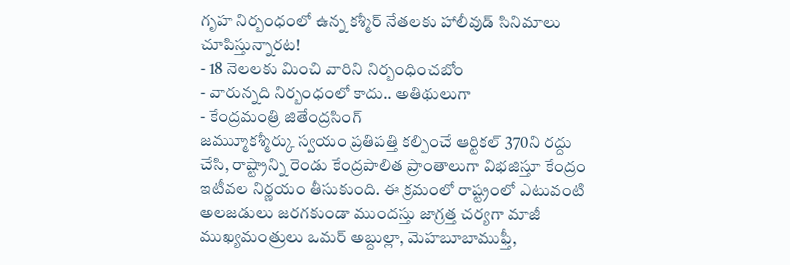గృహ నిర్బంధంలో ఉన్న కశ్మీర్ నేతలకు హాలీవుడ్ సినిమాలు చూపిస్తున్నారట!
- 18 నెలలకు మించి వారిని నిర్బంధించబోం
- వారున్నది నిర్బంధంలో కాదు.. అతిథులుగా
- కేంద్రమంత్రి జితేంద్రసింగ్
జమ్ముూకశ్మీర్కు స్వయం ప్రతిపత్తి కల్పించే ఆర్టికల్ 370ని రద్దు చేసి, రాష్ట్రాన్ని రెండు కేంద్రపాలిత ప్రాంతాలుగా విభజిస్తూ కేంద్రం ఇటీవల నిర్ణయం తీసుకుంది. ఈ క్రమంలో రాష్ట్రంలో ఎటువంటి అలజడులు జరగకుండా ముందస్తు జాగ్రత్త చర్యగా మాజీ ముఖ్యమంత్రులు ఒమర్ అబ్దుల్లా, మెహబూబాముఫ్తీ,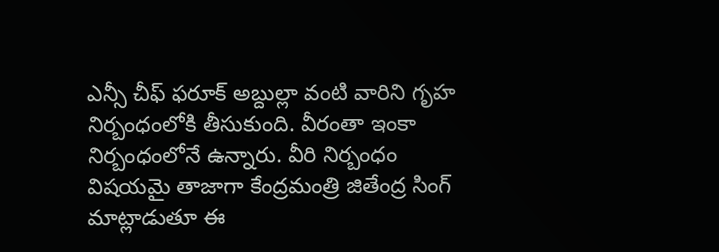ఎన్సీ చీఫ్ ఫరూక్ అబ్దుల్లా వంటి వారిని గృహ నిర్బంధంలోకి తీసుకుంది. వీరంతా ఇంకా నిర్బంధంలోనే ఉన్నారు. వీరి నిర్బంధం విషయమై తాజాగా కేంద్రమంత్రి జితేంద్ర సింగ్ మాట్లాడుతూ ఈ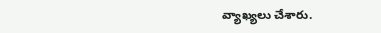వ్యాఖ్యలు చేశారు.